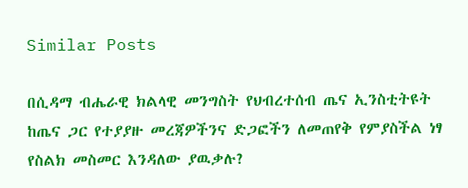Similar Posts

በሲዳማ ብሔራዊ ክልላዊ መንግስት የህብረተሰብ ጤና ኢንስቲትዩት ከጤና ጋር የተያያዙ መረጃዎችንና ድጋፎችን ለመጠየቅ የምያስችል ነፃ የስልክ መስመር እንዳለው ያዉቃሉ?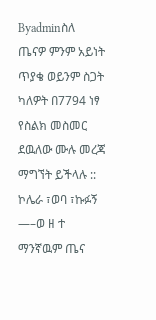Byadminስለ ጤናዎ ምንም አይነት ጥያቄ ወይንም ስጋት ካለዎት በ7794 ነፃ የስልክ መስመር ደዉለው ሙሉ መረጃ ማግኘት ይችላሉ :: ኮሌራ ፣ወባ ፣ኩፉኝ —–ወ ዘ ተ ማንኛዉም ጤና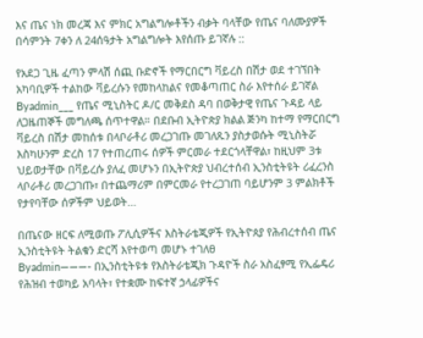እና ጤና ነክ መረጃ እና ምክር አግልግሎቶችን ብቃት ባላቸው የጤና ባለሙያዎች በሳምንት 7ቀን ለ 24ሰዓታት አግልግሎት እየሰጡ ይገኛሉ ::

የአደጋ ጊዜ ፈጣን ምላሽ ሰጪ ቡድኖች የማርበርግ ቫይረስ በሽታ ወደ ተገኘበት አካባቢዎች ተልከው ቫይረሱን የመከላከልና የመቆጣጠር ስራ እየተሰራ ይገኛል
Byadmin___ የጤና ሚኒስትር ዶ/ር መቅደስ ዳባ በወቅታዊ የጤና ጉዳይ ላይ ለጋዜጠኞች መግለጫ ሰጥተዋል። በደቡብ ኢትዮጵያ ክልል ጅንካ ከተማ የማርበርግ ቫይረስ በሽታ መከሰቱ በላቦራቶሪ መረጋገጡ መገለጹን ያስታወሱት ሚኒስትሯ እስካሁንም ድረስ 17 የተጠረጠሩ ሰዎች ምርመራ ተደርጎላቸዋል፣ ከዚህም 3ቱ ህይወታቸው በቫይረሱ ያለፈ መሆኑን በኢትዮጵያ ህብረተሰብ ኢንስቲትዩት ሪፈረንስ ላቦራቶሪ መረጋገጡ፣ በተጨማሪም በምርመራ የተረጋገጠ ባይሆንም 3 ምልክቶች የታየባቸው ሰዎችም ህይወት…

በጤናው ዘርፍ ለሚወጡ ፖሊሲዎችና እስትራቴጂዎች የኢትዮጰያ የሕብረተሰብ ጤና ኢንስቲትዩት ትልቁን ድርሻ እየተወጣ መሆኑ ተገለፀ
Byadmin———- በኢንስቲትዩቱ የእስትራቴጂክ ጉዳዮች ስራ አስፈፃሚ የኢፌዴሪ የሕዝብ ተወካይ አባላት፣ የተቋሙ ከፍተኛ ኃላፊዎችና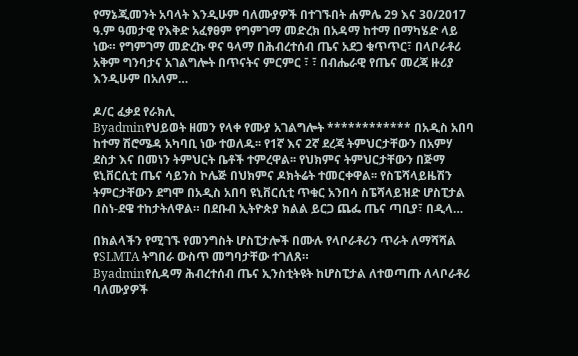የማኔጂመንት አባላት እንዲሁም ባለሙያዎች በተገኙበት ሐምሌ 29 እና 30/2017 ዓ.ም ዓመታዊ የእቅድ አፈፃፀም የግምገማ መድረክ በአዳማ ከተማ በማካሄድ ላይ ነው። የግምገማ መድረኩ ዋና ዓላማ በሕብረተሰብ ጤና አደጋ ቁጥጥር፣ በላቦራቶሪ አቅም ግንባታና አገልግሎት በጥናትና ምርምር ፣ ፣ በብሔራዊ የጤና መረጃ ዙሪያ እንዲሁም በአለም…

ዶ/ር ፈቃደ የራክሊ
Byadminየህይወት ዘመን የላቀ የሙያ አገልግሎት ************ በአዲስ አበባ ከተማ ሽሮሜዳ አካባቢ ነው ተወለዱ፡፡ የ1ኛ እና 2ኛ ደረጃ ትምህርታቸውን በአምሃ ደስታ እና በመነን ትምህርት ቤቶች ተምረዋል፡፡ የህክምና ትምህርታቸውን በጅማ ዩኒቨርሲቲ ጤና ሳይንስ ኮሌጅ በህክምና ዶክትሬት ተመርቀዋል፡፡ የስፔሻላይዜሽን ትምርታቸውን ደግሞ በአዲስ አበባ ዩኒቨርሲቲ ጥቁር አንበሳ ስፔሻላይዝድ ሆስፒታል በስነ-ደዌ ተከታትለዋል። በደቡብ ኢትዮጵያ ክልል ይርጋ ጨፌ ጤና ጣቢያ፣ በዲላ…

በክልላችን የሚገኙ የመንግስት ሆስፒታሎች በሙሉ የላቦራቶሪን ጥራት ለማሻሻል የSLMTA ትግበራ ውስጥ መግባታቸው ተገለጸ።
Byadminየሲዳማ ሕብረተሰብ ጤና ኢንስቲትዩት ከሆስፒታል ለተወጣጡ ለላቦራቶሪ ባለሙያዎች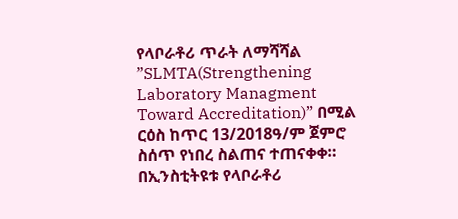የላቦራቶሪ ጥራት ለማሻሻል ”SLMTA(Strengthening Laboratory Managment Toward Accreditation)” በሚል ርዕስ ከጥር 13/2018ዓ/ም ጀምሮ ስሰጥ የነበረ ስልጠና ተጠናቀቀ። በኢንስቲትዩቱ የላቦራቶሪ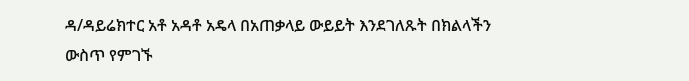ዳ/ዳይሬክተር አቶ አዳቶ አዴላ በአጠቃላይ ውይይት እንደገለጹት በክልላችን ውስጥ የምገኙ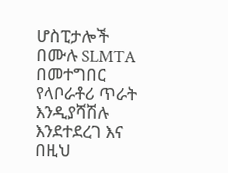ሆስፒታሎች በሙሉ SLMTA በመተግበር የላቦራቶሪ ጥራት እንዲያሻሽሉ እንደተደረገ እና በዚህ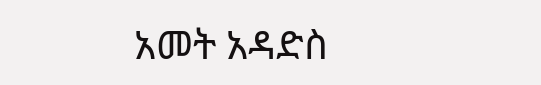አመት አዳድስ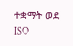ተቋማት ወደ ISO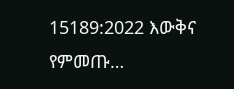15189:2022 እውቅና የምመጡ…